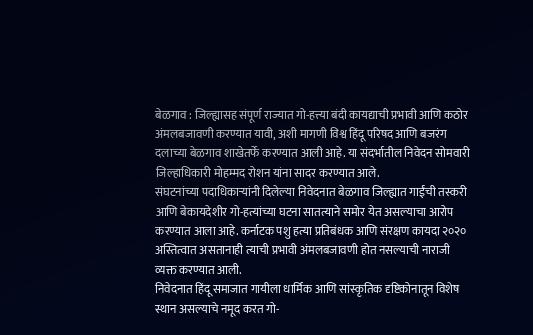बेळगाव : जिल्ह्यासह संपूर्ण राज्यात गो-हत्त्या बंदी कायद्याची प्रभावी आणि कठोर अंमलबजावणी करण्यात यावी, अशी मागणी विश्व हिंदू परिषद आणि बजरंग दलाच्या बेळगाव शाखेतर्फे करण्यात आली आहे. या संदर्भातील निवेदन सोमवारी जिल्हाधिकारी मोहम्मद रोशन यांना सादर करण्यात आले.
संघटनांच्या पदाधिकाऱ्यांनी दिलेल्या निवेदनात बेळगाव जिल्ह्यात गाईंची तस्करी आणि बेकायदेशीर गो-हत्यांच्या घटना सातत्याने समोर येत असल्याचा आरोप करण्यात आला आहे. कर्नाटक पशु हत्या प्रतिबंधक आणि संरक्षण कायदा २०२० अस्तित्वात असतानाही त्याची प्रभावी अंमलबजावणी होत नसल्याची नाराजी व्यक्त करण्यात आली.
निवेदनात हिंदू समाजात गायीला धार्मिक आणि सांस्कृतिक दृष्टिकोनातून विशेष स्थान असल्याचे नमूद करत गो-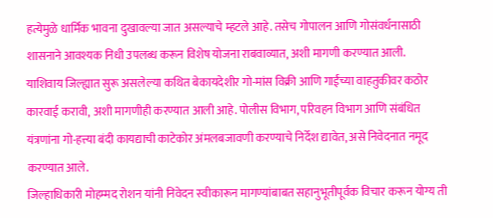हत्येमुळे धार्मिक भावना दुखावल्या जात असल्याचे म्हटले आहे. तसेच गोपालन आणि गोसंवर्धनासाठी शासनाने आवश्यक निधी उपलब्ध करून विशेष योजना राबवाव्यात, अशी मागणी करण्यात आली.
याशिवाय जिल्ह्यात सुरू असलेल्या कथित बेकायदेशीर गो-मांस विक्री आणि गाईंच्या वाहतुकीवर कठोर कारवाई करावी, अशी मागणीही करण्यात आली आहे. पोलीस विभाग, परिवहन विभाग आणि संबंधित यंत्रणांना गो-हत्त्या बंदी कायद्याची काटेकोर अंमलबजावणी करण्याचे निर्देश द्यावेत, असे निवेदनात नमूद करण्यात आले.
जिल्हाधिकारी मोहम्मद रोशन यांनी निवेदन स्वीकारून मागण्यांबाबत सहानुभूतीपूर्वक विचार करून योग्य ती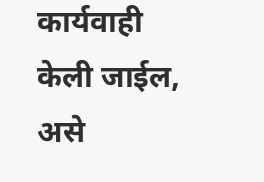कार्यवाही केली जाईल, असे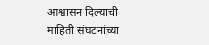आश्वासन दिल्याची माहिती संघटनांच्या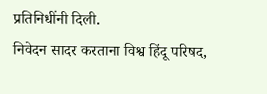प्रतिनिधींनी दिली.
निवेदन सादर करताना विश्व हिंदू परिषद,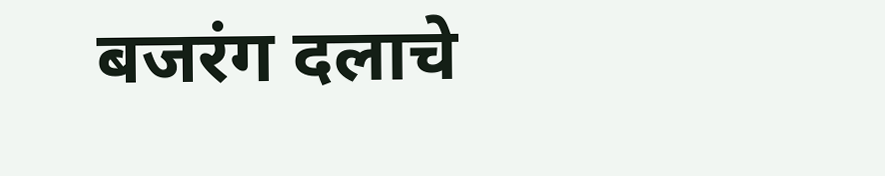बजरंग दलाचे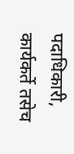पदाधिकारी, कार्यकर्ते तसेच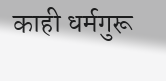काही धर्मगुरू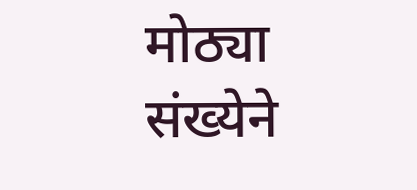मोठ्या संख्येने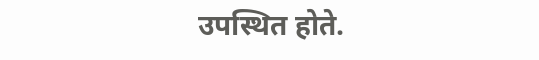उपस्थित होते.